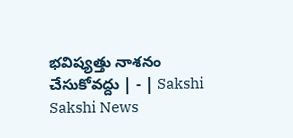భవిష్యత్తు నాశనం చేసుకోవద్దు | - | Sakshi
Sakshi News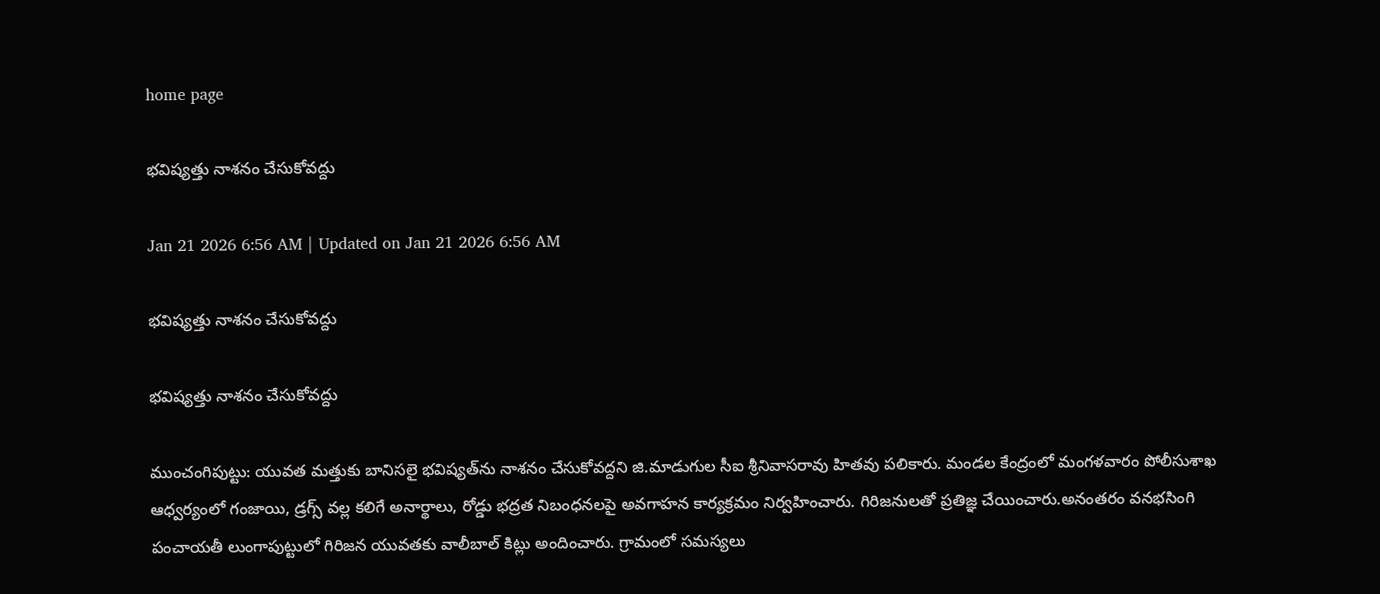home page

భవిష్యత్తు నాశనం చేసుకోవద్దు

Jan 21 2026 6:56 AM | Updated on Jan 21 2026 6:56 AM

భవిష్యత్తు నాశనం చేసుకోవద్దు

భవిష్యత్తు నాశనం చేసుకోవద్దు

ముంచంగిపుట్టు: యువత మత్తుకు బానిసలై భవిష్యత్‌ను నాశనం చేసుకోవద్దని జి.మాడుగుల సీఐ శ్రీనివాసరావు హితవు పలికారు. మండల కేంద్రంలో మంగళవారం పోలీసుశాఖ ఆధ్వర్యంలో గంజాయి, డ్రగ్స్‌ వల్ల కలిగే అనార్థాలు, రోడ్డు భద్రత నిబంధనలపై అవగాహన కార్యక్రమం నిర్వహించారు. గిరిజనులతో ప్రతిజ్ఞ చేయించారు.అనంతరం వనభసింగి పంచాయతీ లుంగాపుట్టులో గిరిజన యువతకు వాలీబాల్‌ కిట్లు అందించారు. గ్రామంలో సమస్యలు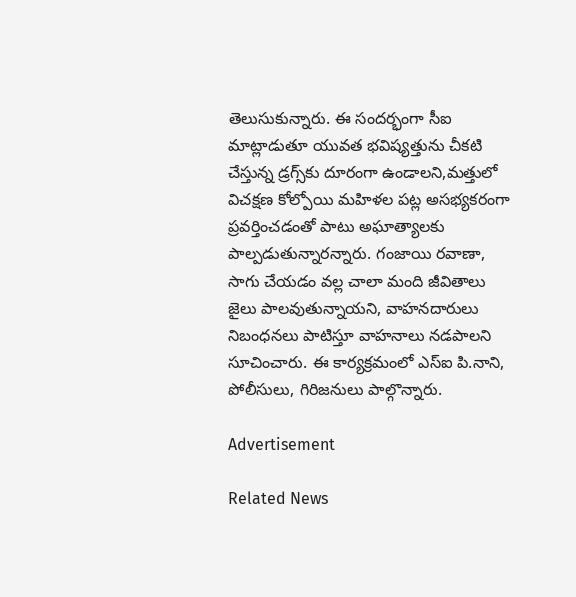తెలుసుకున్నారు. ఈ సందర్భంగా సీఐ మాట్లాడుతూ యువత భవిష్యత్తును చీకటి చేస్తున్న డ్రగ్స్‌కు దూరంగా ఉండాలని,మత్తులో విచక్షణ కోల్పోయి మహిళల పట్ల అసభ్యకరంగా ప్రవర్తించడంతో పాటు అఘాత్యాలకు పాల్పడుతున్నారన్నారు. గంజాయి రవాణా, సాగు చేయడం వల్ల చాలా మంది జీవితాలు జైలు పాలవుతున్నాయని, వాహనదారులు నిబంధనలు పాటిస్తూ వాహనాలు నడపాలని సూచించారు. ఈ కార్యక్రమంలో ఎస్‌ఐ పి.నాని, పోలీసులు, గిరిజనులు పాల్గొన్నారు.

Advertisement

Related News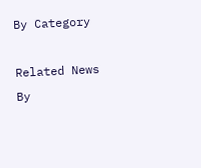By Category

Related News By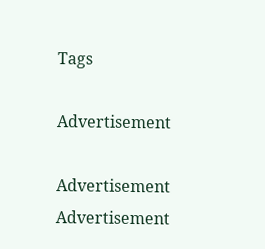Tags

Advertisement

Advertisement
Advertisement